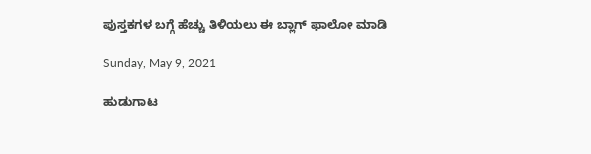ಪುಸ್ತಕಗಳ ಬಗ್ಗೆ ಹೆಚ್ಚು ತಿಳಿಯಲು ಈ ಬ್ಲಾಗ್ ಫಾಲೋ ಮಾಡಿ

Sunday, May 9, 2021

ಹುಡುಗಾಟ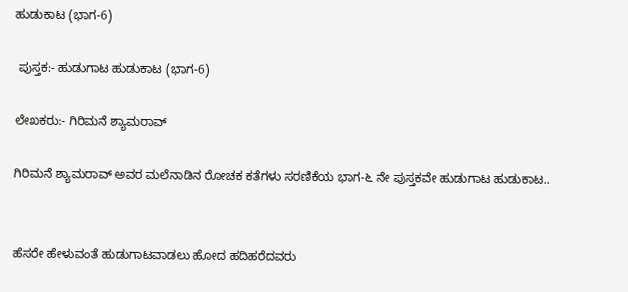ಹುಡುಕಾಟ (ಭಾಗ-6)

 ಪುಸ್ತಕ:- ಹುಡುಗಾಟ ಹುಡುಕಾಟ (ಭಾಗ-6)

ಲೇಖಕರು:- ಗಿರಿಮನೆ ಶ್ಯಾಮರಾವ್

ಗಿರಿಮನೆ ಶ್ಯಾಮರಾವ್ ಅವರ ಮಲೆನಾಡಿನ ರೋಚಕ ಕತೆಗಳು ಸರಣಿಕೆಯ ಭಾಗ-೬ ನೇ ಪುಸ್ತಕವೇ ಹುಡುಗಾಟ ಹುಡುಕಾಟ..


ಹೆಸರೇ ಹೇಳುವಂತೆ ಹುಡುಗಾಟವಾಡಲು ಹೋದ ಹದಿಹರೆದವರು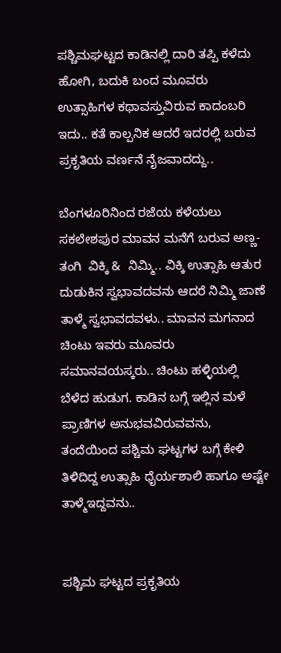ಪಶ್ಚಿಮಘಟ್ಟದ ಕಾಡಿನಲ್ಲಿ ದಾರಿ ತಪ್ಪಿ ಕಳೆದು ಹೋಗಿ, ಬದುಕಿ ಬಂದ ಮೂವರು ಉತ್ಸಾಹಿಗಳ ಕಥಾವಸ್ತುವಿರುವ ಕಾದಂಬರಿ ಇದು.. ಕತೆ ಕಾಲ್ಪನಿಕ ಆದರೆ ಇದರಲ್ಲಿ ಬರುವ ಪ್ರಕೃತಿಯ ವರ್ಣನೆ ನೈಜವಾದದ್ದು..

ಬೆಂಗಳೂರಿನಿಂದ ರಜೆಯ ಕಳೆಯಲು ಸಕಲೇಶಪುರ ಮಾವನ ಮನೆಗೆ ಬರುವ ಅಣ‌್ಣ-ತಂಗಿ  ವಿಕ್ಕಿ &  ನಿಮ್ಮಿ.. ವಿಕ್ಕಿ ಉತ್ಸಾಹಿ ಆತುರ ದುಡುಕಿನ ಸ್ವಭಾವದವನು ಆದರೆ ನಿಮ್ಮಿ ಜಾಣೆ ತಾಳ್ಮೆ ಸ್ವಭಾವದವಳು.. ಮಾವನ ಮಗನಾದ ಚಿಂಟು ಇವರು ಮೂವರು ಸಮಾನವಯಸ್ಕರು.. ಚಿಂಟು ಹಳ್ಳಿಯಲ್ಲಿ ಬೆಳೆದ ಹುಡುಗ. ಕಾಡಿನ ಬಗ್ಗೆ ಇಲ್ಲಿನ ಮಳೆ ಪ್ರಾಣಿಗಳ ಅನುಭವವಿರುವವನು, ತಂದೆಯಿಂದ ಪಶ್ಚಿಮ ಘಟ್ಟಗಳ ಬಗ್ಗೆ ಕೇಳಿ ತಿಳಿದಿದ್ದ ಉತ್ಸಾಹಿ ಧೈರ್ಯಶಾಲಿ ಹಾಗೂ ಅಷ್ಟೇ ತಾಳ್ಮೆಇದ್ದವನು‌..


ಪಶ್ಚಿಮ ಘಟ್ಟದ ಪ್ರಕೃತಿಯ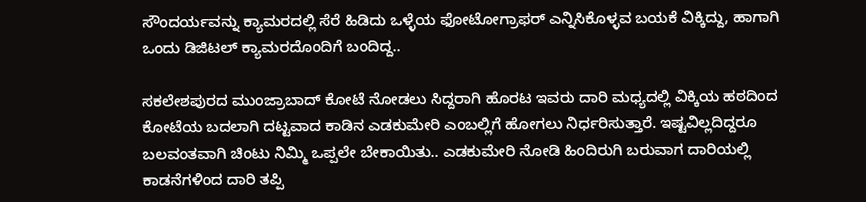ಸೌಂದರ್ಯವನ್ನು ಕ್ಯಾಮರದಲ್ಲಿ ಸೆರೆ ಹಿಡಿದು ಒಳ್ಳೆಯ ಫೋಟೋಗ್ರಾಫರ್ ಎನ್ನಿಸಿಕೊಳ್ಳವ ಬಯಕೆ ವಿಕ್ಕಿದ್ದು, ಹಾಗಾಗಿ ಒಂದು ಡಿಜಿಟಲ್‌ ಕ್ಯಾಮರದೊಂದಿಗೆ ಬಂದಿದ್ದ..

ಸಕಲೇಶಪುರದ ಮುಂಜ್ರಾಬಾದ್ ಕೋಟೆ ನೋಡಲು ಸಿದ್ದರಾಗಿ ಹೊರಟ ಇವರು ದಾರಿ ಮಧ್ಯದಲ್ಲಿ ವಿಕ್ಕಿಯ ಹಠದಿಂದ ಕೋಟೆಯ ಬದಲಾಗಿ ದಟ್ಟವಾದ ಕಾಡಿನ ಎಡಕುಮೇರಿ ಎಂಬಲ್ಲಿಗೆ ಹೋಗಲು ನಿರ್ಧರಿಸುತ್ತಾರೆ. ಇಷ್ಟವಿಲ್ಲದಿದ್ದರೂ ಬಲವಂತವಾಗಿ ಚಿಂಟು ನಿಮ್ಮಿ ಒಪ್ಪಲೇ ಬೇಕಾಯಿತು.. ಎಡಕುಮೇರಿ ನೋಡಿ ಹಿಂದಿರುಗಿ ಬರುವಾಗ ದಾರಿಯಲ್ಲಿ ಕಾಡನೆಗಳಿಂದ ದಾರಿ ತಪ್ಪಿ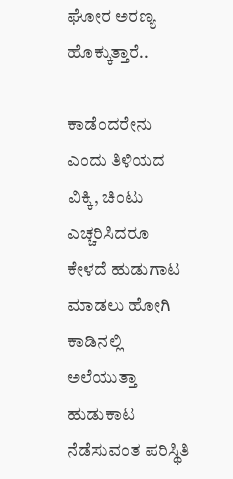ಘೋರ ಅರಣ್ಯ ಹೊಕ್ಕುತ್ತಾರೆ..

ಕಾಡೆಂದರೇನು ಎಂದು ತಿಳಿಯದ ವಿಕ್ಕಿ, ಚಿಂಟು ಎಚ್ಚರಿಸಿದರೂ ಕೇಳದೆ ಹುಡುಗಾಟ ಮಾಡಲು ಹೋಗಿ ಕಾಡಿನಲ್ಲಿ ಅಲೆಯುತ್ತಾ  ಹುಡುಕಾಟ ನೆಡೆಸುವಂತ ಪರಿಸ್ಥಿತಿ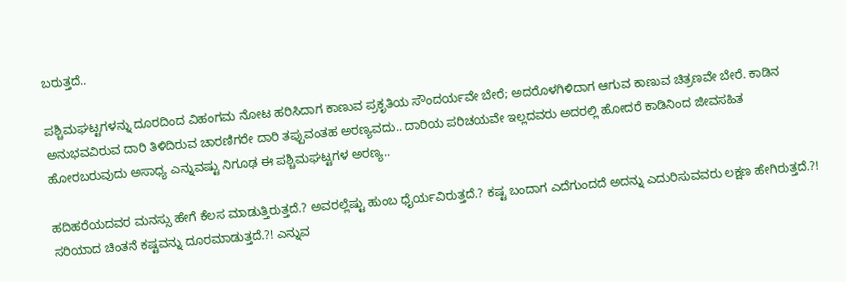ಬರುತ್ತದೆ..

ಪಶ್ಚಿಮಘಟ್ಟಗಳನ್ನು ದೂರದಿಂದ ವಿಹಂಗಮ ನೋಟ ಹರಿಸಿದಾಗ ಕಾಣುವ ಪ್ರಕೃತಿಯ ಸೌಂದರ್ಯವೇ ಬೇರೆ; ಅದರೊಳಗಿಳಿದಾಗ ಆಗುವ ಕಾಣುವ ಚಿತ್ರಣವೇ ಬೇರೆ. ಕಾಡಿನ ಅನುಭವವಿರುವ ದಾರಿ ತಿಳಿದಿರುವ ಚಾರಣಿಗರೇ ದಾರಿ ತಪ್ಪುವಂತಹ ಅರಣ್ಯವದು.. ದಾರಿಯ ಪರಿಚಯವೇ ಇಲ್ಲದವರು ಅದರಲ್ಲಿ ಹೋದರೆ ಕಾಡಿನಿಂದ ಜೀವಸಹಿತ ಹೋರಬರುವುದು ಅಸಾಧ್ಯ ಎನ್ನುವಷ್ಟು ನಿಗೂಢ ಈ ಪಶ್ಚಿಮಘಟ್ಟಗಳ ಅರಣ್ಯ..

ಹದಿಹರೆಯದವರ ಮನಸ್ಸು ಹೇಗೆ ಕೆಲಸ ಮಾಡುತ್ತಿರುತ್ತದೆ.? ಅವರಲ್ಲೆಷ್ಟು ಹುಂಬ ಧೈರ್ಯವಿರುತ್ತದೆ.? ಕಷ್ಟ ಬಂದಾಗ ಎದೆಗುಂದದೆ ಅದನ್ನು ಎದುರಿಸುವವರು ಲಕ್ಷಣ ಹೇಗಿರುತ್ತದೆ.?! ಸರಿಯಾದ ಚಿಂತನೆ ಕಷ್ಟವನ್ನು ದೂರಮಾಡುತ್ತದೆ.?! ಎನ್ನುವ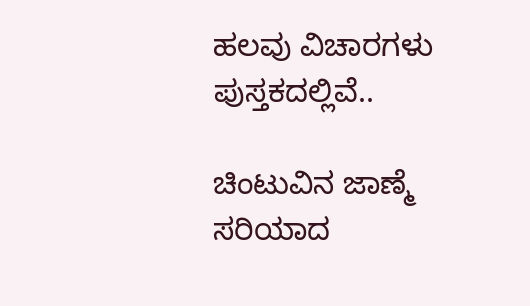ಹಲವು ವಿಚಾರಗಳು ಪುಸ್ತಕದಲ್ಲಿವೆ..

ಚಿಂಟುವಿನ ಜಾಣ್ಮೆ ಸರಿಯಾದ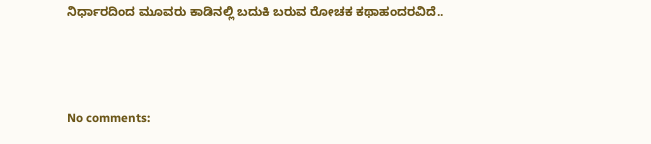ನಿರ್ಧಾರದಿಂದ ಮೂವರು ಕಾಡಿನಲ್ಲಿ ಬದುಕಿ ಬರುವ ರೋಚಕ ಕಥಾಹಂದರವಿದೆ..



No comments: